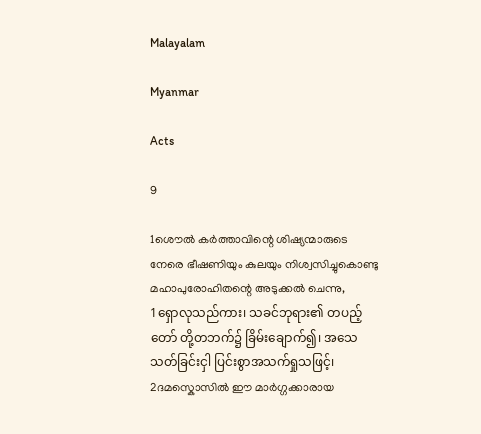Malayalam

Myanmar

Acts

9

1ശൌല്‍ കര്‍ത്താവിന്റെ ശിഷ്യന്മാരുടെ നേരെ ഭീഷണിയും കുലയും നിശ്വസിച്ചുകൊണ്ടു മഹാപുരോഹിതന്റെ അടുക്കല്‍ ചെന്നു,
1ရှောလုသည်ကား၊ သခင်ဘုရား၏ တပည့်တော် တို့တဘက်၌ ခြိမ်းချောက်၍၊ အသေသတ်ခြင်းငှါ ပြင်းစွာအသက်ရှုသဖြင့်၊
2ദമസ്കൊസില്‍ ഈ മാര്‍ഗ്ഗക്കാരായ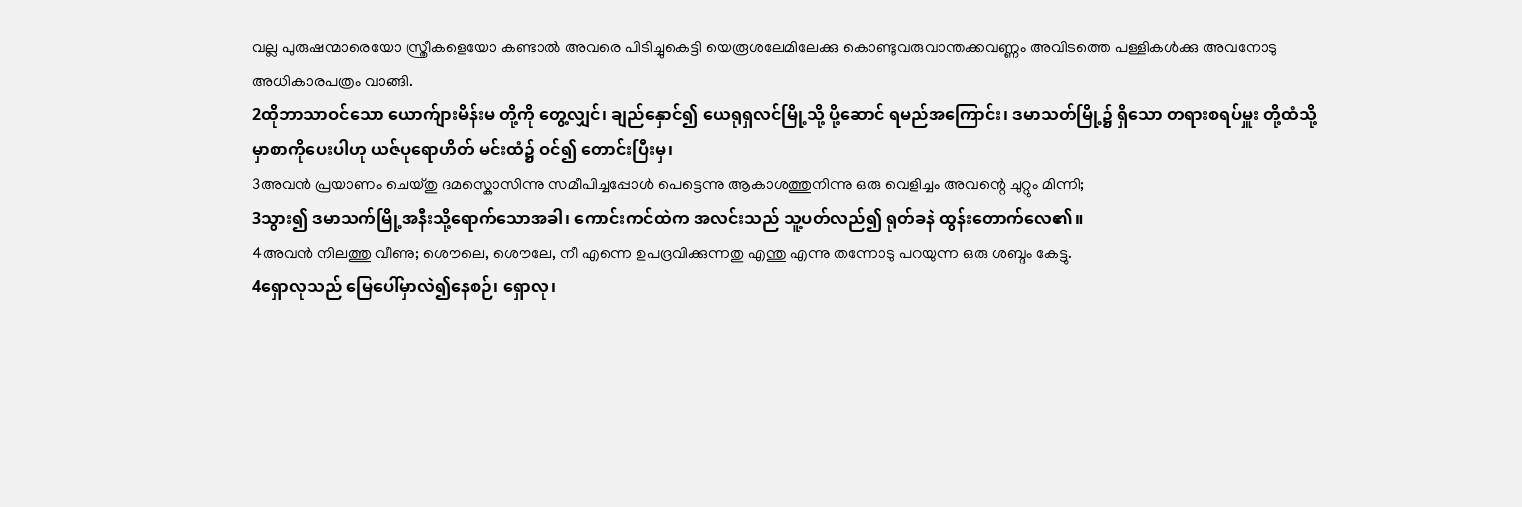വല്ല പുരുഷന്മാരെയോ സ്ത്രീകളെയോ കണ്ടാല്‍ അവരെ പിടിച്ചുകെട്ടി യെരൂശലേമിലേക്കു കൊണ്ടുവരുവാന്തക്കവണ്ണം അവിടത്തെ പള്ളികള്‍ക്കു അവനോടു അധികാരപത്രം വാങ്ങി.
2ထိုဘာသာဝင်သော ယောက်ျားမိန်းမ တို့ကို တွေ့လျှင်၊ ချည်နှောင်၍ ယေရုရှလင်မြို့သို့ ပို့ဆောင် ရမည်အကြောင်း၊ ဒမာသတ်မြို့၌ ရှိသော တရားစရပ်မှူး တို့ထံသို့ မှာစာကိုပေးပါဟု ယဇ်ပုရောဟိတ် မင်းထံ၌ ဝင်၍ တောင်းပြီးမှ၊
3അവന്‍ പ്രയാണം ചെയ്തു ദമസ്കൊസിന്നു സമീപിച്ചപ്പോള്‍ പെട്ടെന്നു ആകാശത്തുനിന്നു ഒരു വെളിച്ചം അവന്റെ ചുറ്റും മിന്നി;
3သွား၍ ဒမာသက်မြို့အနီးသို့ရောက်သောအခါ၊ ကောင်းကင်ထဲက အလင်းသည် သူ့ပတ်လည်၍ ရုတ်ခနဲ ထွန်းတောက်လေ၏။
4അവന്‍ നിലത്തു വീണു; ശൌലെ, ശൌലേ, നീ എന്നെ ഉപദ്രവിക്കുന്നതു എന്തു എന്നു തന്നോടു പറയുന്ന ഒരു ശബ്ദം കേട്ടു.
4ရှောလုသည် မြေပေါ်မှာလဲ၍နေစဉ်၊ ရှောလု၊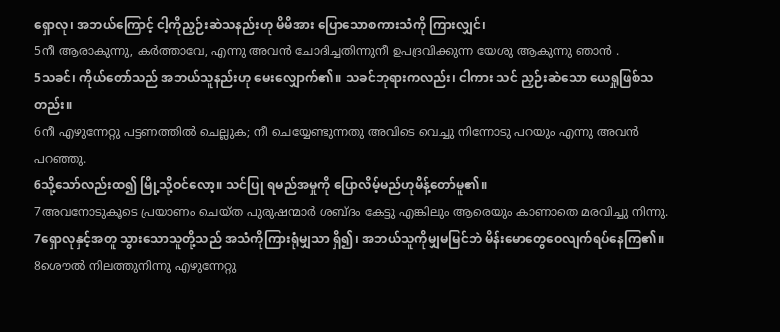ရှောလု၊ အဘယ်ကြောင့် ငါ့ကိုညှဉ်းဆဲသနည်းဟု မိမိအား ပြောသောစကားသံကို ကြားလျှင်၊
5നീ ആരാകുന്നു, കര്‍ത്താവേ, എന്നു അവന്‍ ചോദിച്ചതിന്നുനീ ഉപദ്രവിക്കുന്ന യേശു ആകുന്നു ഞാന്‍ .
5သခင်၊ ကိုယ်တော်သည် အဘယ်သူနည်းဟု မေးလျှောက်၏။ သခင်ဘုရားကလည်း၊ ငါကား သင် ညှဉ်းဆဲသော ယေရှုဖြစ်သတည်း။
6നീ എഴുന്നേറ്റു പട്ടണത്തില്‍ ചെല്ലുക; നീ ചെയ്യേണ്ടുന്നതു അവിടെ വെച്ചു നിന്നോടു പറയും എന്നു അവന്‍ പറഞ്ഞു.
6သို့သော်လည်းထ၍ မြို့သို့ဝင်လော့။ သင်ပြု ရမည်အမှုကို ပြောလိမ့်မည်ဟုမိန့်တော်မူ၏။
7അവനോടുകൂടെ പ്രയാണം ചെയ്ത പുരുഷന്മാര്‍ ശബ്ദം കേട്ടു എങ്കിലും ആരെയും കാണാതെ മരവിച്ചു നിന്നു.
7ရှောလုနှင့်အတူ သွားသောသူတို့သည် အသံကိုကြားရုံမျှသာ ရှိ၍၊ အဘယ်သူကိုမျှမမြင်ဘဲ မိန်းမောတွေဝေလျက်ရပ်နေကြ၏။
8ശൌല്‍ നിലത്തുനിന്നു എഴുന്നേറ്റു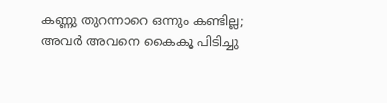കണ്ണു തുറന്നാറെ ഒന്നും കണ്ടില്ല; അവര്‍ അവനെ കൈകൂ പിടിച്ചു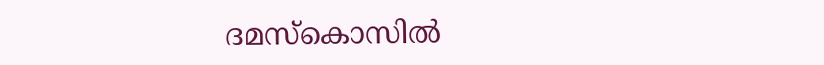ദമസ്കൊസില്‍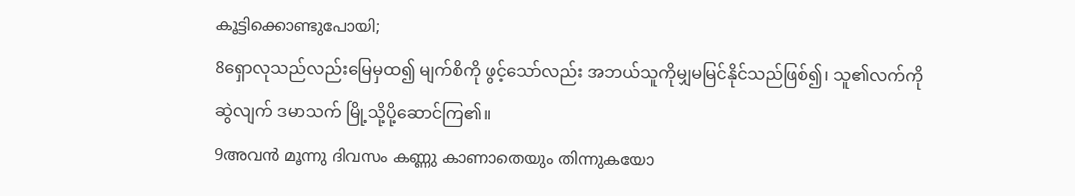കൂട്ടിക്കൊണ്ടുപോയി;
8ရှောလုသည်လည်းမြေမှထ၍ မျက်စိကို ဖွင့်သော်လည်း အဘယ်သူကိုမျှမမြင်နိုင်သည်ဖြစ်၍၊ သူ၏လက်ကိုဆွဲလျက် ဒမာသက် မြို့သို့ပို့ဆောင်ကြ၏။
9അവന്‍ മൂന്നു ദിവസം കണ്ണു കാണാതെയും തിന്നുകയോ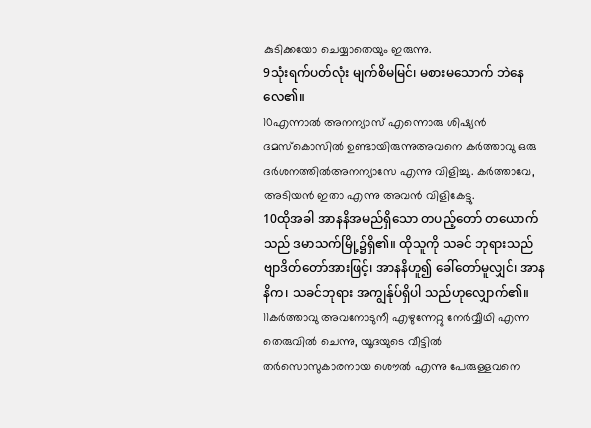കുടിക്കയോ ചെയ്യാതെയും ഇരുന്നു.
9သုံးရက်ပတ်လုံး မျက်စိမမြင်၊ မစားမသောက် ဘဲနေလေ၏။
10എന്നാല്‍ അനന്യാസ് എന്നൊരു ശിഷ്യന്‍ ദമസ്കൊസില്‍ ഉണ്ടായിരുന്നുഅവനെ കര്‍ത്താവു ഒരു ദര്‍ശനത്തില്‍അനന്യാസേ എന്നു വിളിച്ചു. കര്‍ത്താവേ, അടിയന്‍ ഇതാ എന്നു അവന്‍ വിളികേട്ടു.
10ထိုအခါ အာနနိအမည်ရှိသော တပည့်တော် တယောက်သည် ဒမာသက်မြို့၌ရှိ၏။ ထိုသူကို သခင် ဘုရားသည် ဗျာဒိတ်တော်အားဖြင့်၊ အာနနိဟူ၍ ခေါ်တော်မူလျှင်၊ အာနနိက၊ သခင်ဘုရား အကျွန်ုပ်ရှိပါ သည်ဟုလျှောက်၏။
11കര്‍ത്താവു അവനോടുനീ എഴുന്നേറ്റു നേര്‍വ്വീഥി എന്ന തെരുവില്‍ ചെന്നു, യൂദയുടെ വീട്ടില്‍ തര്‍സൊസുകാരനായ ശൌല്‍ എന്നു പേരുള്ളവനെ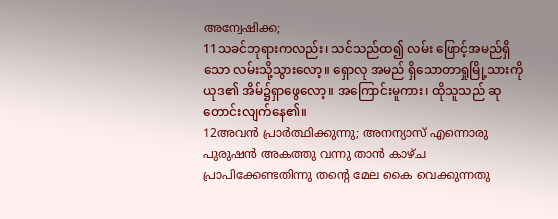അന്വേഷിക്ക;
11သခင်ဘုရားကလည်း၊ သင်သည်ထ၍ လမ်း ဖြောင့်အမည်ရှိသော လမ်းသို့သွားလော့။ ရှောလု အမည် ရှိသောတာရှုမြို့သားကို ယုဒ၏ အိမ်၌ရှာဖွေလော့။ အကြောင်းမူကား၊ ထိုသူသည် ဆုတောင်းလျက်နေ၏။
12അവന്‍ പ്രാര്‍ത്ഥിക്കുന്നു; അനന്യാസ് എന്നൊരു പുരുഷന്‍ അകത്തു വന്നു താന്‍ കാഴ്ച പ്രാപിക്കേണ്ടതിന്നു തന്റെ മേല കൈ വെക്കുന്നതു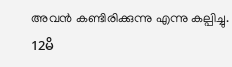അവന്‍ കണ്ടിരിക്കുന്നു എന്നു കല്പിച്ചു.
12မိ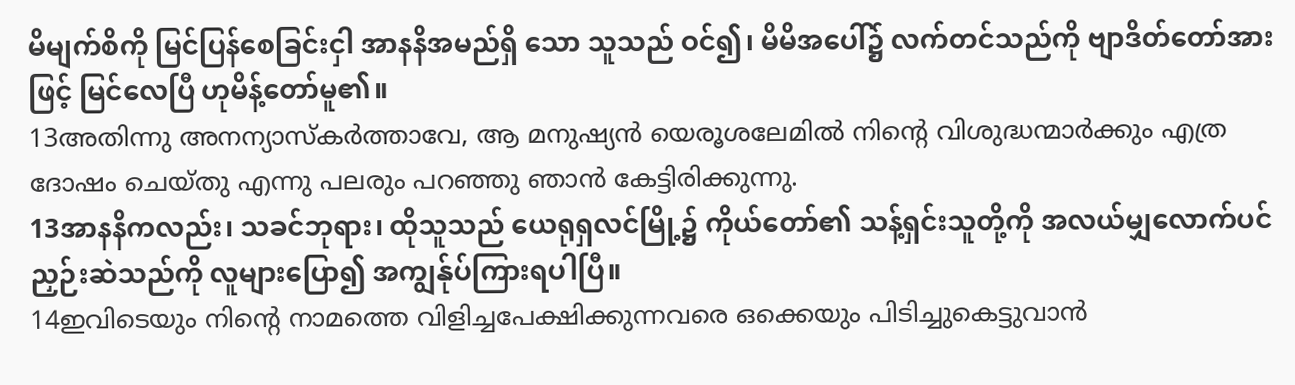မိမျက်စိကို မြင်ပြန်စေခြင်းငှါ အာနနိအမည်ရှိ သော သူသည် ဝင်၍၊ မိမိအပေါ်၌ လက်တင်သည်ကို ဗျာဒိတ်တော်အားဖြင့် မြင်လေပြီ ဟုမိန့်တော်မူ၏။
13അതിന്നു അനന്യാസ്കര്‍ത്താവേ, ആ മനുഷ്യന്‍ യെരൂശലേമില്‍ നിന്റെ വിശുദ്ധന്മാര്‍ക്കും എത്ര ദോഷം ചെയ്തു എന്നു പലരും പറഞ്ഞു ഞാന്‍ കേട്ടിരിക്കുന്നു.
13အာနနိကလည်း၊ သခင်ဘုရား၊ ထိုသူသည် ယေရုရှလင်မြို့၌ ကိုယ်တော်၏ သန့်ရှင်းသူတို့ကို အလယ်မျှလောက်ပင် ညှဉ်းဆဲသည်ကို လူများပြော၍ အကျွန်ုပ်ကြားရပါပြီ။
14ഇവിടെയും നിന്റെ നാമത്തെ വിളിച്ചപേക്ഷിക്കുന്നവരെ ഒക്കെയും പിടിച്ചുകെട്ടുവാന്‍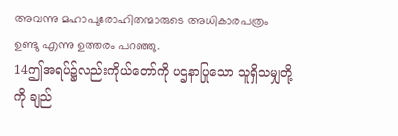അവന്നു മഹാപുരോഹിതന്മാരുടെ അധികാരപത്രം ഉണ്ടു എന്നു ഉത്തരം പറഞ്ഞു.
14ဤအရပ်၌လည်းကိုယ်တော်ကို ပဌနာပြုသော သူရှိသမျှတို့ကို ချည်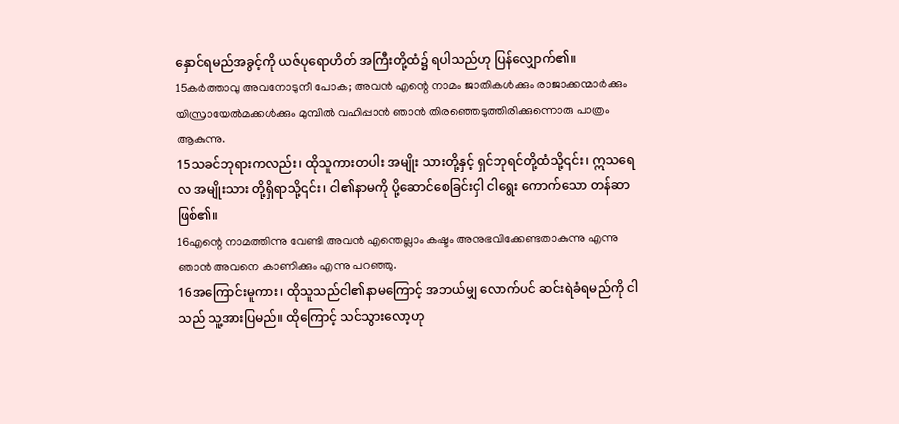နှောင်ရမည်အခွင့်ကို ယဇ်ပုရောဟိတ် အကြီးတို့ထံ၌ ရပါသည်ဟု ပြန်လျှောက်၏။
15കര്‍ത്താവു അവനോടുനീ പോക; അവന്‍ എന്റെ നാമം ജാതികള്‍ക്കും രാജാക്കന്മാര്‍ക്കും യിസ്രായേല്‍മക്കള്‍ക്കും മുമ്പില്‍ വഹിപ്പാന്‍ ഞാന്‍ തിരഞ്ഞെടുത്തിരിക്കുന്നൊരു പാത്രം ആകുന്നു.
15သခင်ဘုရားကလည်း၊ ထိုသူကားတပါး အမျိုး သားတို့နှင့် ရှင်ဘုရင်တို့ထံသို့၎င်း၊ ဣသရေလ အမျိုးသား တို့ရှိရာသို့၎င်း၊ ငါ၏နာမကို ပို့ဆောင်စေခြင်းငှါ ငါရွေး ကောက်သော တန်ဆာဖြစ်၏။
16എന്റെ നാമത്തിന്നു വേണ്ടി അവന്‍ എന്തെല്ലാം കഷ്ടം അനുഭവിക്കേണ്ടതാകുന്നു എന്നു ഞാന്‍ അവനെ കാണിക്കും എന്നു പറഞ്ഞു.
16အကြောင်းမူကား၊ ထိုသူသည်ငါ၏နာမကြောင့် အဘယ်မျှ လောက်ပင် ဆင်းရဲခံရမည်ကို ငါသည် သူ့အားပြမည်။ ထိုကြောင့် သင်သွားလော့ဟု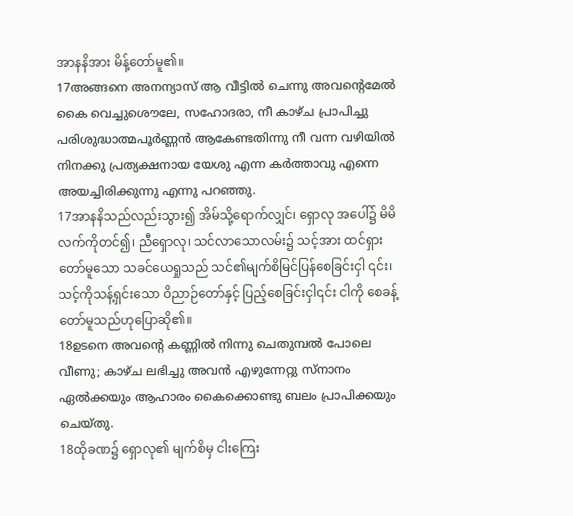အာနနိအား မိန့်တော်မူ၏။
17അങ്ങനെ അനന്യാസ് ആ വീട്ടില്‍ ചെന്നു അവന്റെമേല്‍ കൈ വെച്ചുശൌലേ, സഹോദരാ, നീ കാഴ്ച പ്രാപിച്ചു പരിശുദ്ധാത്മപൂര്‍ണ്ണന്‍ ആകേണ്ടതിന്നു നീ വന്ന വഴിയില്‍ നിനക്കു പ്രത്യക്ഷനായ യേശു എന്ന കര്‍ത്താവു എന്നെ അയച്ചിരിക്കുന്നു എന്നു പറഞ്ഞു.
17အာနနိသည်လည်းသွား၍ အိမ်သို့ရောက်လျှင်၊ ရှောလု အပေါ်၌ မိမိလက်ကိုတင်၍၊ ညီရှောလု၊ သင်လာသောလမ်း၌ သင့်အား ထင်ရှားတော်မူသော သခင်ယေရှုသည် သင်၏မျက်စိမြင်ပြန်စေခြင်းငှါ ၎င်း၊ သင့်ကိုသန့်ရှင်းသော ဝိညာဉ်တော်နှင့် ပြည့်စေခြင်းငှါ၎င်း ငါကို စေခန့်တော်မူသည်ဟုပြောဆို၏။
18ഉടനെ അവന്റെ കണ്ണില്‍ നിന്നു ചെതുമ്പല്‍ പോലെ വീണു; കാഴ്ച ലഭിച്ചു അവന്‍ എഴുന്നേറ്റു സ്നാനം ഏല്‍ക്കയും ആഹാരം കൈക്കൊണ്ടു ബലം പ്രാപിക്കയും ചെയ്തു.
18ထိုခဏ၌ ရှောလု၏ မျက်စိမှ ငါးကြေး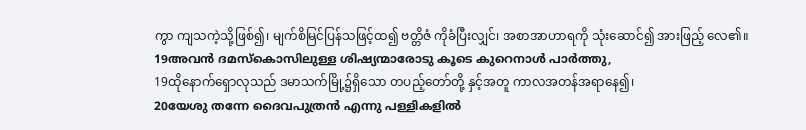ကွာ ကျသကဲ့သို့ဖြစ်၍၊ မျက်စိမြင်ပြန်သဖြင့်ထ၍ ဗတ္တိဇံ ကိုခံပြီးလျှင်၊ အစာအာဟာရကို သုံးဆောင်၍ အားဖြည့် လေ၏။
19അവന്‍ ദമസ്കൊസിലുള്ള ശിഷ്യന്മാരോടു കൂടെ കുറെനാള്‍ പാര്‍ത്തു,
19ထိုနောက်ရှောလုသည် ဒမာသက်မြို့၌ရှိသော တပည့်တော်တို့ နှင့်အတူ ကာလအတန်အရာနေ၍၊
20യേശു തന്നേ ദൈവപുത്രന്‍ എന്നു പള്ളികളില്‍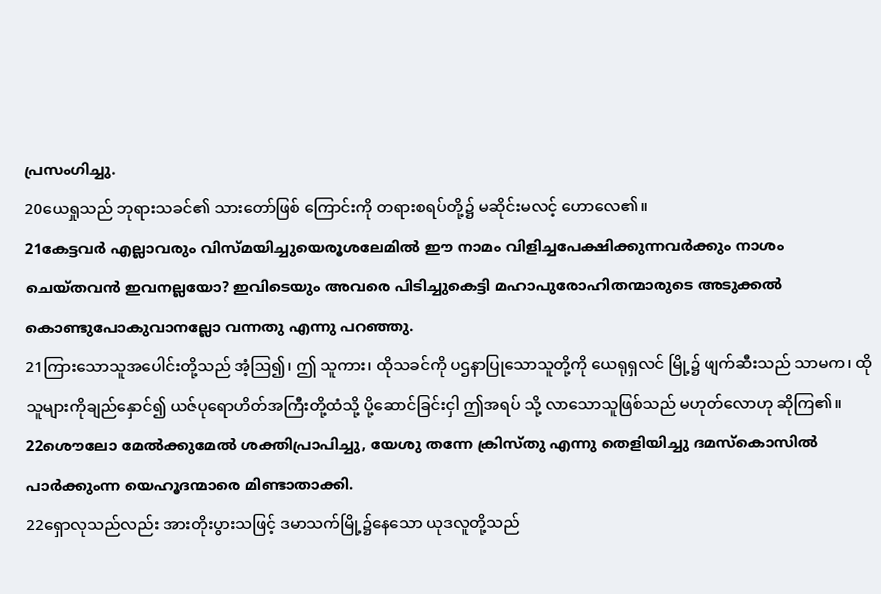പ്രസംഗിച്ചു.
20ယေရှုသည် ဘုရားသခင်၏ သားတော်ဖြစ် ကြောင်းကို တရားစရပ်တို့၌ မဆိုင်းမလင့် ဟောလေ၏။
21കേട്ടവര്‍ എല്ലാവരും വിസ്മയിച്ചുയെരൂശലേമില്‍ ഈ നാമം വിളിച്ചപേക്ഷിക്കുന്നവര്‍ക്കും നാശം ചെയ്തവന്‍ ഇവനല്ലയോ? ഇവിടെയും അവരെ പിടിച്ചുകെട്ടി മഹാപുരോഹിതന്മാരുടെ അടുക്കല്‍ കൊണ്ടുപോകുവാനല്ലോ വന്നതു എന്നു പറഞ്ഞു.
21ကြားသောသူအပေါင်းတို့သည် အံ့ဩ၍၊ ဤ သူကား၊ ထိုသခင်ကို ပဌနာပြုသောသူတို့ကို ယေရုရှလင် မြို့၌ ဖျက်ဆီးသည် သာမက၊ ထိုသူများကိုချည်နှောင်၍ ယဇ်ပုရောဟိတ်အကြီးတို့ထံသို့ ပို့ဆောင်ခြင်းငှါ ဤအရပ် သို့ လာသောသူဖြစ်သည် မဟုတ်လောဟု ဆိုကြ၏။
22ശൌലോ മേല്‍ക്കുമേല്‍ ശക്തിപ്രാപിച്ചു, യേശു തന്നേ ക്രിസ്തു എന്നു തെളിയിച്ചു ദമസ്കൊസില്‍ പാര്‍ക്കുംന്ന യെഹൂദന്മാരെ മിണ്ടാതാക്കി.
22ရှောလုသည်လည်း အားတိုးပွားသဖြင့် ဒမာသက်မြို့၌နေသော ယုဒလူတို့သည်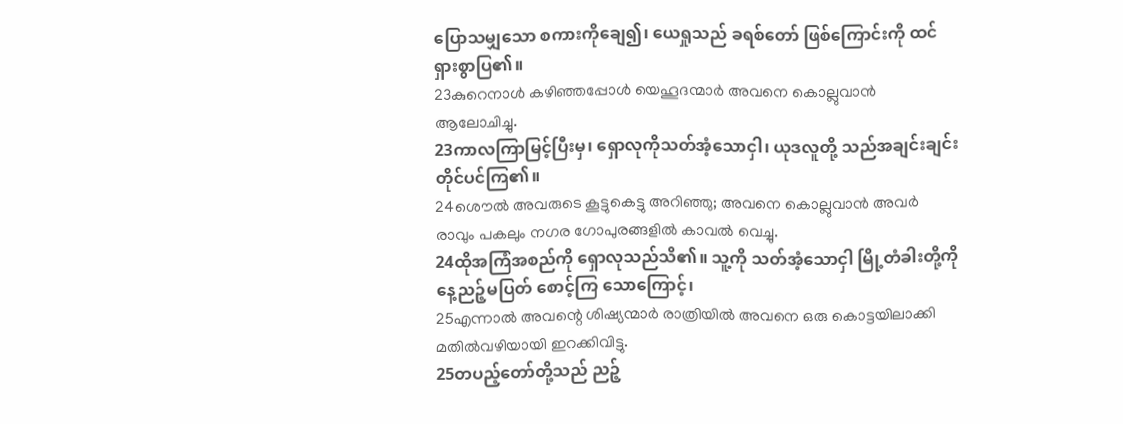ပြောသမျှသော စကားကိုချေ၍၊ ယေရှုသည် ခရစ်တော် ဖြစ်ကြောင်းကို ထင်ရှားစွာပြ၏။
23കുറെനാള്‍ കഴിഞ്ഞപ്പോള്‍ യെഹൂദന്മാര്‍ അവനെ കൊല്ലുവാന്‍ ആലോചിച്ചു.
23ကာလကြာမြင့်ပြီးမှ၊ ရှောလုကိုသတ်အံ့သောငှါ၊ ယုဒလူတို့ သည်အချင်းချင်းတိုင်ပင်ကြ၏။
24ശൌല്‍ അവരുടെ കൂട്ടുകെട്ടു അറിഞ്ഞു; അവനെ കൊല്ലുവാന്‍ അവര്‍ രാവും പകലും നഗര ഗോപുരങ്ങളില്‍ കാവല്‍ വെച്ചു.
24ထိုအကြံအစည်ကို ရှောလုသည်သိ၏။ သူ့ကို သတ်အံ့သောငှါ မြို့တံခါးတို့ကို နေ့ညဉ့်မပြတ် စောင့်ကြ သောကြောင့်၊
25എന്നാല്‍ അവന്റെ ശിഷ്യന്മാര്‍ രാത്രിയില്‍ അവനെ ഒരു കൊട്ടയിലാക്കി മതില്‍വഴിയായി ഇറക്കിവിട്ടു.
25တပည့်တော်တို့သည် ညဉ့်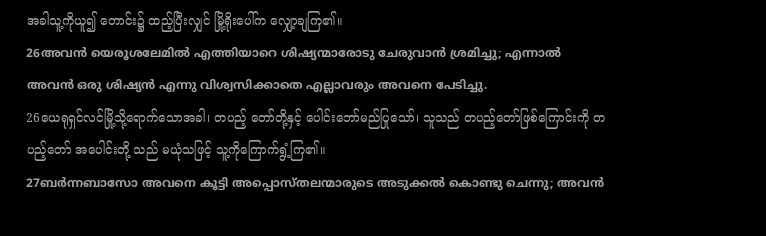အခါသူ့ကိုယူ၍ တောင်း၌ ထည့်ပြီးလျှင် မြို့ရိုးပေါ်က လျှော့ချကြ၏။
26അവന്‍ യെരൂശലേമില്‍ എത്തിയാറെ ശിഷ്യന്മാരോടു ചേരുവാന്‍ ശ്രമിച്ചു; എന്നാല്‍ അവന്‍ ഒരു ശിഷ്യന്‍ എന്നു വിശ്വസിക്കാതെ എല്ലാവരും അവനെ പേടിച്ചു.
26ယေရုရှင်လင်မြို့သို့ရောက်သောအခါ၊ တပည့် တော်တို့နှင့် ပေါင်းဘော်မည်ပြုသော်၊ သူသည် တပည့်တော်ဖြစ်ကြောင်းကို တပည့်တော် အပေါင်းတို့ သည် မယုံသဖြင့် သူ့ကိုကြောက်ရွံ့ကြ၏။
27ബര്‍ന്നബാസോ അവനെ കൂട്ടി അപ്പൊസ്തലന്മാരുടെ അടുക്കല്‍ കൊണ്ടു ചെന്നു; അവന്‍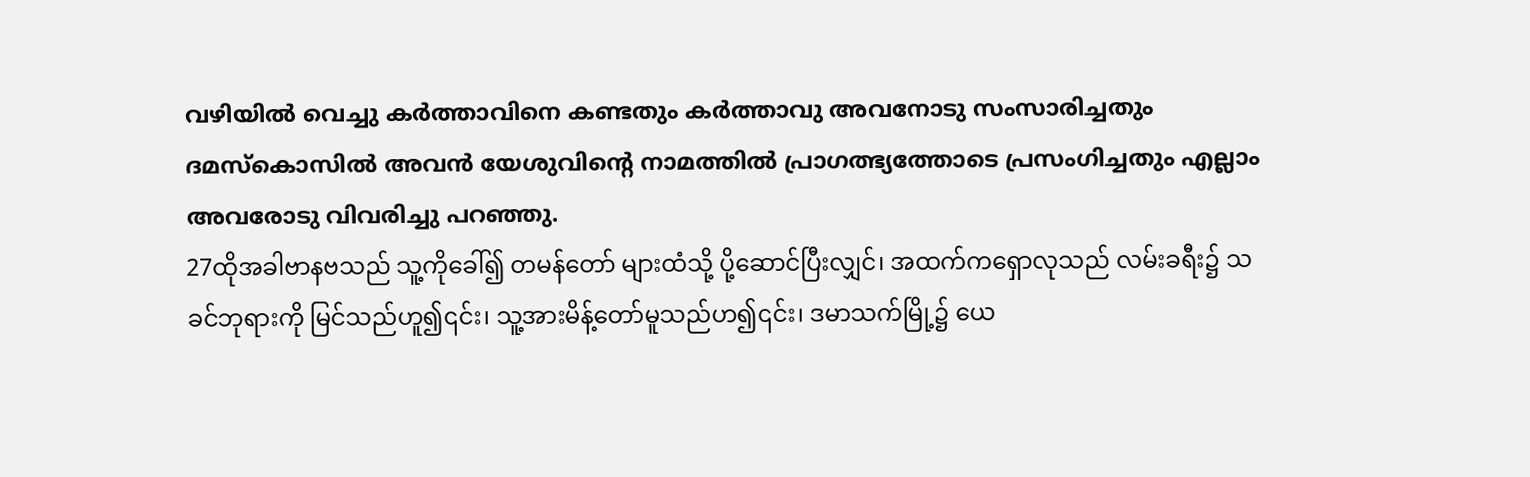വഴിയില്‍ വെച്ചു കര്‍ത്താവിനെ കണ്ടതും കര്‍ത്താവു അവനോടു സംസാരിച്ചതും ദമസ്കൊസില്‍ അവന്‍ യേശുവിന്റെ നാമത്തില്‍ പ്രാഗത്ഭ്യത്തോടെ പ്രസംഗിച്ചതും എല്ലാം അവരോടു വിവരിച്ചു പറഞ്ഞു.
27ထိုအခါဗာနဗသည် သူ့ကိုခေါ်၍ တမန်တော် များထံသို့ ပို့ဆောင်ပြီးလျှင်၊ အထက်ကရှောလုသည် လမ်းခရီး၌ သခင်ဘုရားကို မြင်သည်ဟူ၍၎င်း၊ သူ့အားမိန့်တော်မူသည်ဟ၍၎င်း၊ ဒမာသက်မြို့၌ ယေ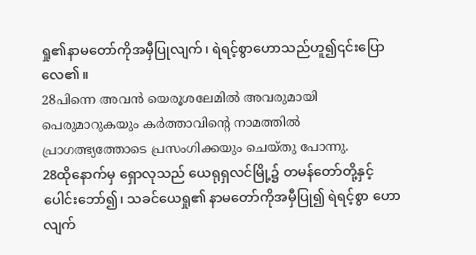ရှု၏နာမတော်ကိုအမှီပြုလျက်၊ ရဲရင့်စွာဟောသည်ဟူ၍၎င်းပြောလေ၏။
28പിന്നെ അവന്‍ യെരൂശലേമില്‍ അവരുമായി പെരുമാറുകയും കര്‍ത്താവിന്റെ നാമത്തില്‍ പ്രാഗത്ഭ്യത്തോടെ പ്രസംഗിക്കയും ചെയ്തു പോന്നു.
28ထိုနောက်မှ ရှောလုသည် ယေရုရှလင်မြို့၌ တမန်တော်တို့နှင့် ပေါင်းဘော်၍၊ သခင်ယေရှု၏ နာမတော်ကိုအမှီပြု၍ ရဲရင့်စွာ ဟောလျက်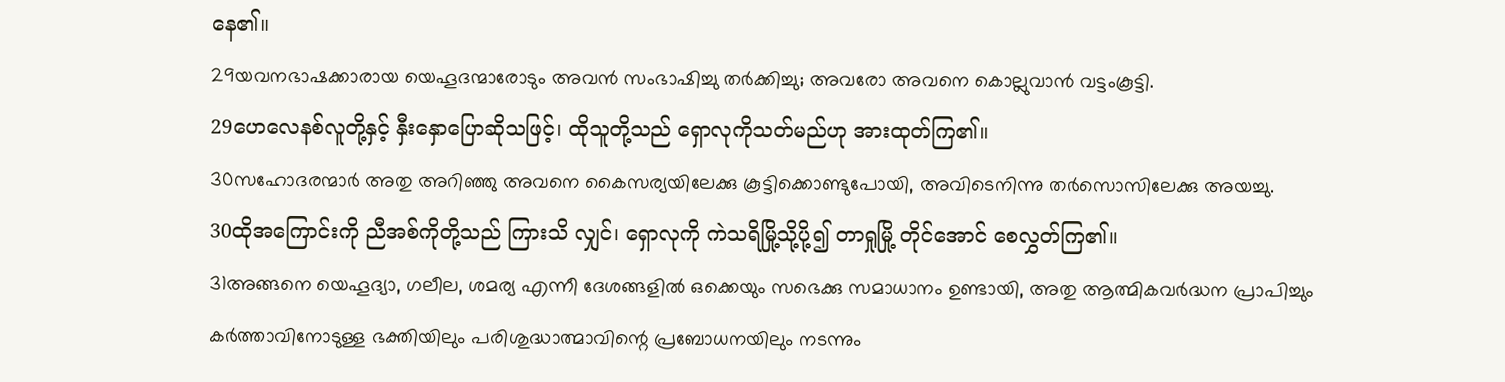နေ၏။
29യവനഭാഷക്കാരായ യെഹൂദന്മാരോടും അവന്‍ സംഭാഷിച്ചു തര്‍ക്കിച്ചു; അവരോ അവനെ കൊല്ലുവാന്‍ വട്ടംകൂട്ടി.
29ဟေလေနစ်လူတို့နှင့် နှီးနှောပြောဆိုသဖြင့်၊ ထိုသူတို့သည် ရှောလုကိုသတ်မည်ဟု အားထုတ်ကြ၏။
30സഹോദരന്മാര്‍ അതു അറിഞ്ഞു അവനെ കൈസര്യയിലേക്കു കൂട്ടിക്കൊണ്ടുപോയി, അവിടെനിന്നു തര്‍സൊസിലേക്കു അയച്ചു.
30ထိုအကြောင်းကို ညီအစ်ကိုတို့သည် ကြားသိ လျှင်၊ ရှောလုကို ကဲသရိမြို့သို့ပို့၍ တာရှုမြို့ တိုင်အောင် စေလွှတ်ကြ၏။
31അങ്ങനെ യെഹൂദ്യാ, ഗലീല, ശമര്യ എന്നീ ദേശങ്ങളില്‍ ഒക്കെയും സഭെക്കു സമാധാനം ഉണ്ടായി, അതു ആത്മികവര്‍ദ്ധന പ്രാപിച്ചും കര്‍ത്താവിനോടുള്ള ഭക്തിയിലും പരിശുദ്ധാത്മാവിന്റെ പ്രബോധനയിലും നടന്നും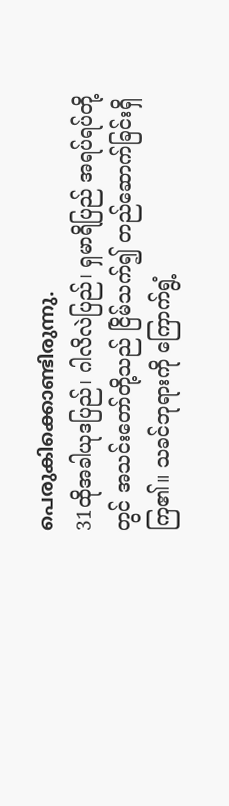പെരുകിക്കൊണ്ടിരുന്നു.
31ထိုအခါယုဒပြည်၊ ဂါလိလဲပြည်၊ ရှမာရိပြည် အရပ်ရပ်တို့တွင် အသင်းတော်တို့သည် ငြိမ်သက်၍ တည်ဆောက်ခြင်းရှိကြ၏။ သခင်ဘုရားကို ကြောက်ရွံ့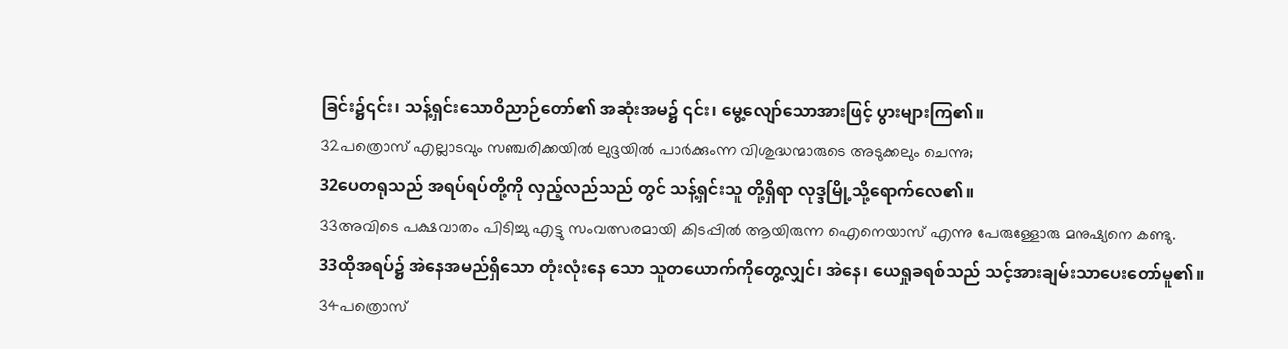ခြင်း၌၎င်း၊ သန့်ရှင်းသောဝိညာဉ်တော်၏ အဆုံးအမ၌ ၎င်း၊ မွေ့လျော်သောအားဖြင့် ပွားများကြ၏။
32പത്രൊസ് എല്ലാടവും സഞ്ചരിക്കയില്‍ ലുദ്ദയില്‍ പാര്‍ക്കുംന്ന വിശുദ്ധന്മാരുടെ അടുക്കലും ചെന്നു;
32ပေတရုသည် အရပ်ရပ်တို့ကို လှည့်လည်သည် တွင် သန့်ရှင်းသူ တို့ရှိရာ လုဒ္ဒမြို့သို့ရောက်လေ၏။
33അവിടെ പക്ഷവാതം പിടിച്ചു എട്ടു സംവത്സരമായി കിടപ്പില്‍ ആയിരുന്ന ഐനെയാസ് എന്നു പേരുള്ളോരു മനുഷ്യനെ കണ്ടു.
33ထိုအရပ်၌ အဲနေအမည်ရှိသော တုံးလုံးနေ သော သူတယောက်ကိုတွေ့လျှင်၊ အဲနေ၊ ယေရှုခရစ်သည် သင့်အားချမ်းသာပေးတော်မူ၏။
34പത്രൊസ്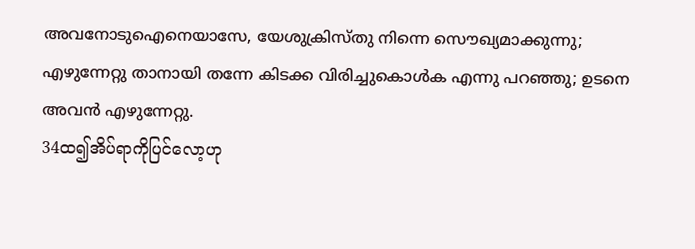അവനോടുഐനെയാസേ, യേശുക്രിസ്തു നിന്നെ സൌഖ്യമാക്കുന്നു; എഴുന്നേറ്റു താനായി തന്നേ കിടക്ക വിരിച്ചുകൊള്‍ക എന്നു പറഞ്ഞു; ഉടനെ അവന്‍ എഴുന്നേറ്റു.
34ထ၍အိပ်ရာကိုပြင်လော့ဟု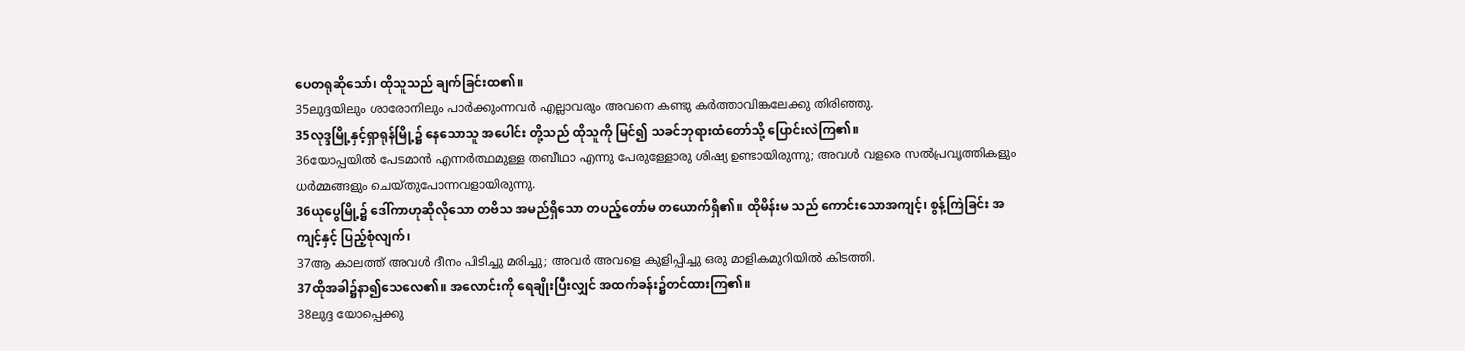ပေတရုဆိုသော်၊ ထိုသူသည် ချက်ခြင်းထ၏။
35ലുദ്ദയിലും ശാരോനിലും പാര്‍ക്കുംന്നവര്‍ എല്ലാവരും അവനെ കണ്ടു കര്‍ത്താവിങ്കലേക്കു തിരിഞ്ഞു.
35လုဒ္ဒမြို့နှင့်ရှာရုန်မြို့၌ နေသောသူ အပေါင်း တို့သည် ထိုသူကို မြင်၍ သခင်ဘုရားထံတော်သို့ ပြောင်းလဲကြ၏။
36യോപ്പയില്‍ പേടമാന്‍ എന്നര്‍ത്ഥമുള്ള തബീഥാ എന്നു പേരുള്ളോരു ശിഷ്യ ഉണ്ടായിരുന്നു; അവള്‍ വളരെ സല്‍പ്രവൃത്തികളും ധര്‍മ്മങ്ങളും ചെയ്തുപോന്നവളായിരുന്നു.
36ယုပွေမြို့၌ ဒေါ်ကာဟုဆိုလိုသော တဗိသ အမည်ရှိသော တပည့်တော်မ တယောက်ရှိ၏။ ထိုမိန်းမ သည် ကောင်းသောအကျင့်၊ စွန့်ကြဲခြင်း အကျင့်နှင့် ပြည့်စုံလျက်၊
37ആ കാലത്ത് അവള്‍ ദീനം പിടിച്ചു മരിച്ചു; അവര്‍ അവളെ കുളിപ്പിച്ചു ഒരു മാളികമുറിയില്‍ കിടത്തി.
37ထိုအခါ၌နာ၍သေလေ၏။ အလောင်းကို ရေချိုးပြီးလျှင် အထက်ခန်း၌တင်ထားကြ၏။
38ലുദ്ദ യോപ്പെക്കു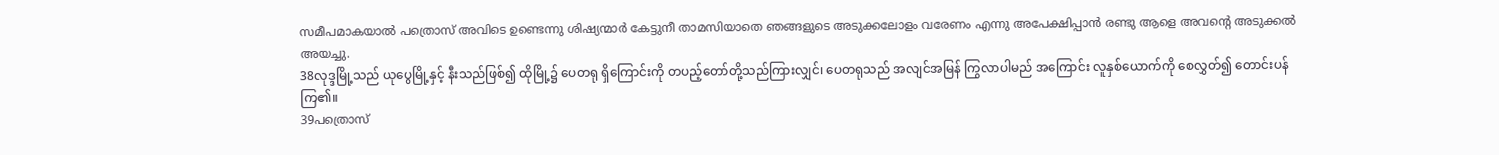സമീപമാകയാല്‍ പത്രൊസ് അവിടെ ഉണ്ടെന്നു ശിഷ്യന്മാര്‍ കേട്ടുനീ താമസിയാതെ ഞങ്ങളുടെ അടുക്കലോളം വരേണം എന്നു അപേക്ഷിപ്പാന്‍ രണ്ടു ആളെ അവന്റെ അടുക്കല്‍ അയച്ചു.
38လုဒ္ဒမြို့သည် ယုပွေမြို့နှင့် နီးသည်ဖြစ်၍ ထိုမြို့၌ ပေတရု ရှိကြောင်းကို တပည့်တော်တို့သည်ကြားလျှင်၊ ပေတရုသည် အလျင်အမြန် ကြွလာပါမည် အကြောင်း လူနှစ်ယောက်ကို စေလွှတ်၍ တောင်းပန် ကြ၏။
39പത്രൊസ്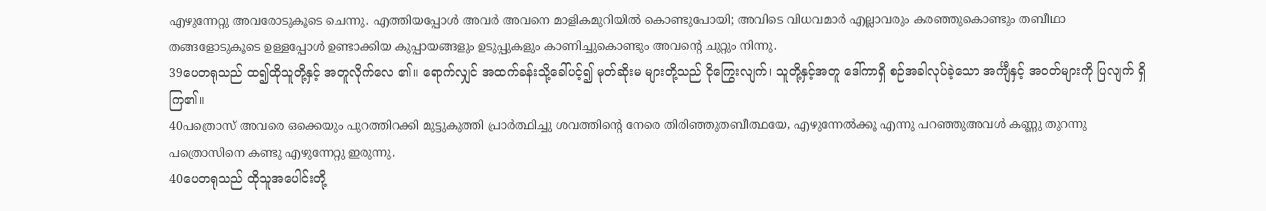എഴുന്നേറ്റു അവരോടുകൂടെ ചെന്നു. എത്തിയപ്പോള്‍ അവര്‍ അവനെ മാളികമുറിയില്‍ കൊണ്ടുപോയി; അവിടെ വിധവമാര്‍ എല്ലാവരും കരഞ്ഞുകൊണ്ടും തബീഥാ തങ്ങളോടുകൂടെ ഉള്ളപ്പോള്‍ ഉണ്ടാക്കിയ കുപ്പായങ്ങളും ഉടുപ്പുകളും കാണിച്ചുകൊണ്ടും അവന്റെ ചുറ്റും നിന്നു.
39ပေတရုသည် ထ၍ထိုသူတို့နှင့် အတူလိုက်လေ ၏။ ရောက်လျှင် အထက်ခန်းသို့ခေါ်ပင့်၍ မုတ်ဆိုးမ များတို့သည် ငိုကြွေးလျက်၊ သူတို့နှင့်အတူ ဒေါ်ကာရှိ စဉ်အခါလုပ်ခဲ့သော အင်္ကျီနှင့် အဝတ်များကို ပြလျက် ရှိကြ၏။
40പത്രൊസ് അവരെ ഒക്കെയും പുറത്തിറക്കി മുട്ടുകുത്തി പ്രാര്‍ത്ഥിച്ചു ശവത്തിന്റെ നേരെ തിരിഞ്ഞുതബീത്ഥയേ, എഴുന്നേല്‍ക്കൂ എന്നു പറഞ്ഞുഅവള്‍ കണ്ണു തുറന്നു പത്രൊസിനെ കണ്ടു എഴുന്നേറ്റു ഇരുന്നു.
40ပေတရုသည် ထိုသူအပေါင်းတို့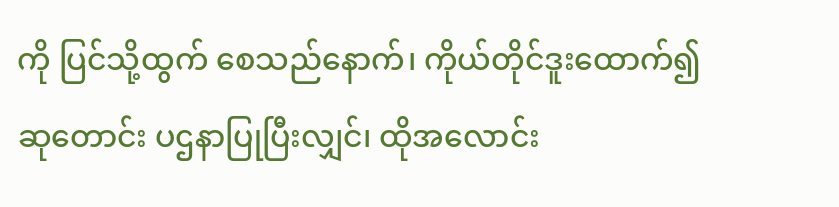ကို ပြင်သို့ထွက် စေသည်နောက်၊ ကိုယ်တိုင်ဒူးထောက်၍ ဆုတောင်း ပဌနာပြုပြီးလျှင်၊ ထိုအလောင်း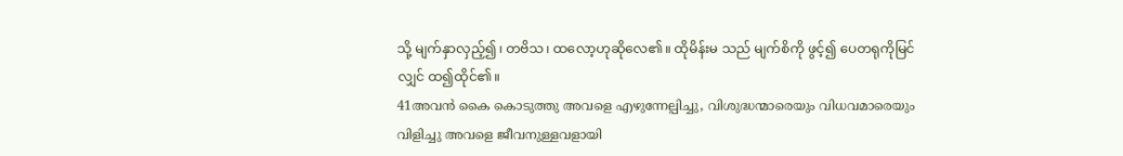သို့ မျက်နှာလှည့်၍၊ တဗိသ၊ ထလော့ဟုဆိုလေ၏။ ထိုမိန်းမ သည် မျက်စိကို ဖွင့်၍ ပေတရုကိုမြင်လျှင် ထ၍ထိုင်၏။
41അവന്‍ കൈ കൊടുത്തു അവളെ എഴുന്നേല്പിച്ചു, വിശുദ്ധന്മാരെയും വിധവമാരെയും വിളിച്ചു അവളെ ജീവനുള്ളവളായി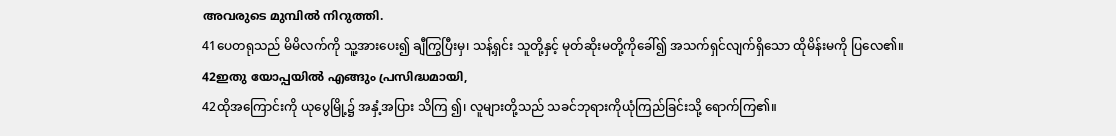അവരുടെ മുമ്പില്‍ നിറുത്തി.
41ပေတရုသည် မိမိလက်ကို သူ့အားပေး၍ ချီကြွပြီးမှ၊ သန့်ရှင်း သူတို့နှင့် မုတ်ဆိုးမတို့ကိုခေါ်၍ အသက်ရှင်လျက်ရှိသော ထိုမိန်းမကို ပြလေ၏။
42ഇതു യോപ്പയില്‍ എങ്ങും പ്രസിദ്ധമായി,
42ထိုအကြောင်းကို ယုပွေမြို့၌ အနှံ့အပြား သိကြ ၍၊ လူများတို့သည် သခင်ဘုရားကိုယုံကြည်ခြင်းသို့ ရောက်ကြ၏။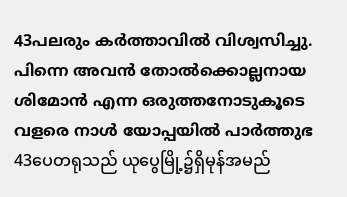43പലരും കര്‍ത്താവില്‍ വിശ്വസിച്ചു. പിന്നെ അവന്‍ തോല്‍ക്കൊല്ലനായ ശിമോന്‍ എന്ന ഒരുത്തനോടുകൂടെ വളരെ നാള്‍ യോപ്പയില്‍ പാര്‍ത്തുഭ
43ပေတရုသည် ယုပွေမြို့၌ရှိမုန်အမည်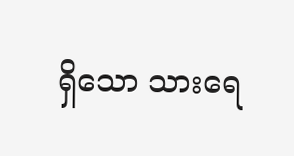ရှိသော သားရေ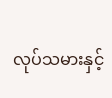လုပ်သမားနှင့်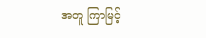အတူ ကြာမြင့်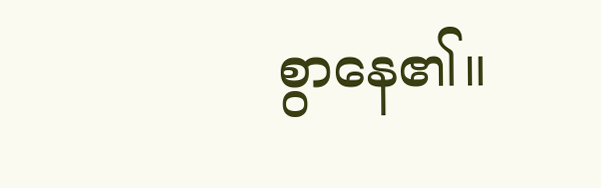စွာနေ၏။